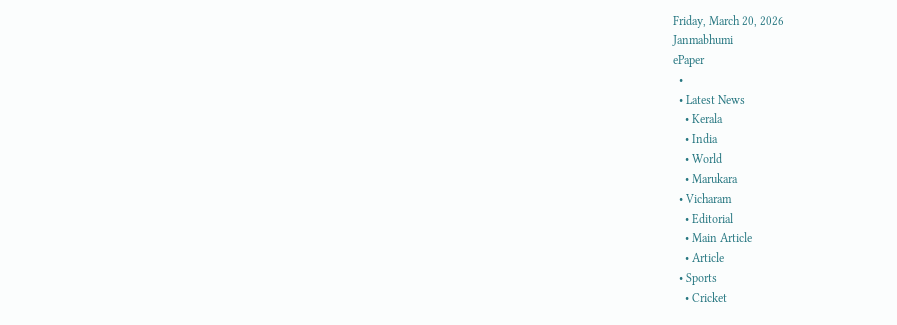Friday, March 20, 2026
Janmabhumi
ePaper
  •
  • Latest News
    • Kerala
    • India
    • World
    • Marukara
  • Vicharam
    • Editorial
    • Main Article
    • Article
  • Sports
    • Cricket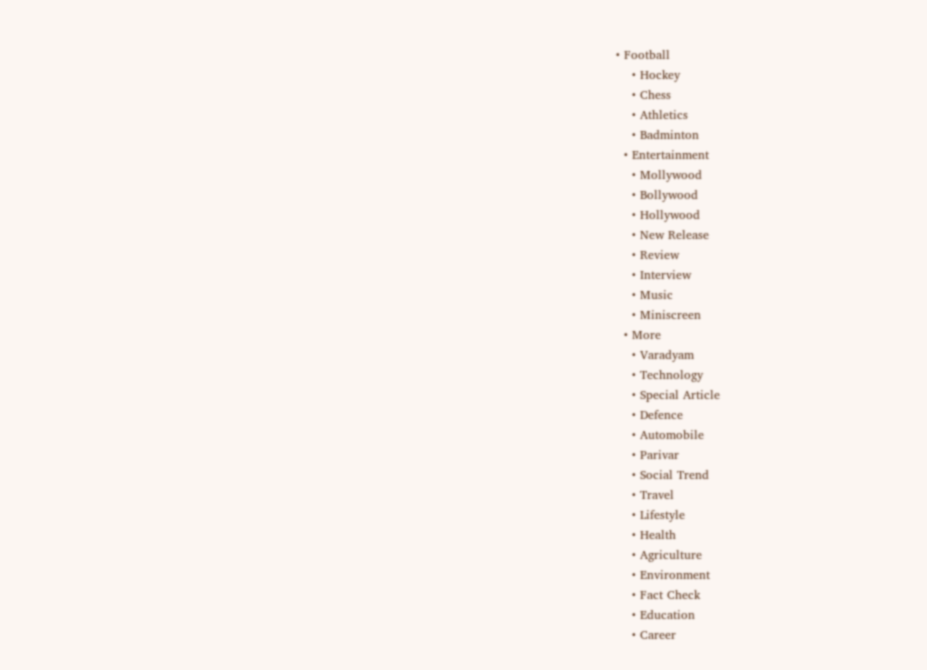• Football
    • Hockey
    • Chess
    • Athletics
    • Badminton
  • Entertainment
    • Mollywood
    • Bollywood
    • Hollywood
    • New Release
    • Review
    • Interview
    • Music
    • Miniscreen
  • More
    • Varadyam
    • Technology
    • Special Article
    • Defence
    • Automobile
    • Parivar
    • Social Trend
    • Travel
    • Lifestyle
    • Health
    • Agriculture
    • Environment
    • Fact Check
    • Education
    • Career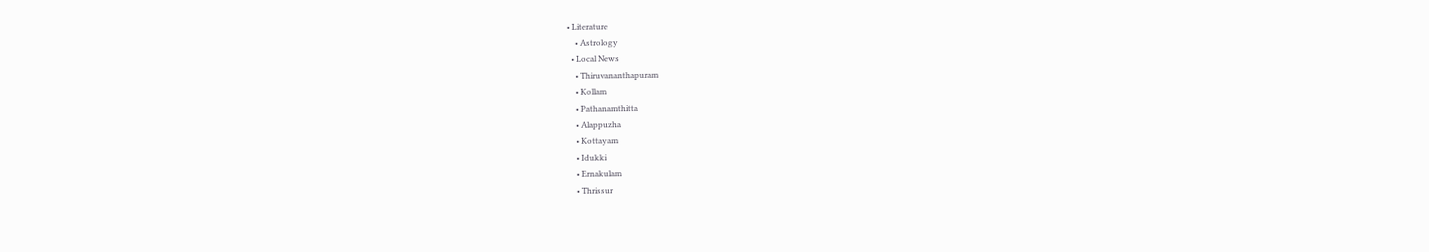• Literature
    • Astrology
  • Local News
    • Thiruvananthapuram
    • Kollam
    • Pathanamthitta
    • Alappuzha
    • Kottayam
    • Idukki
    • Ernakulam
    • Thrissur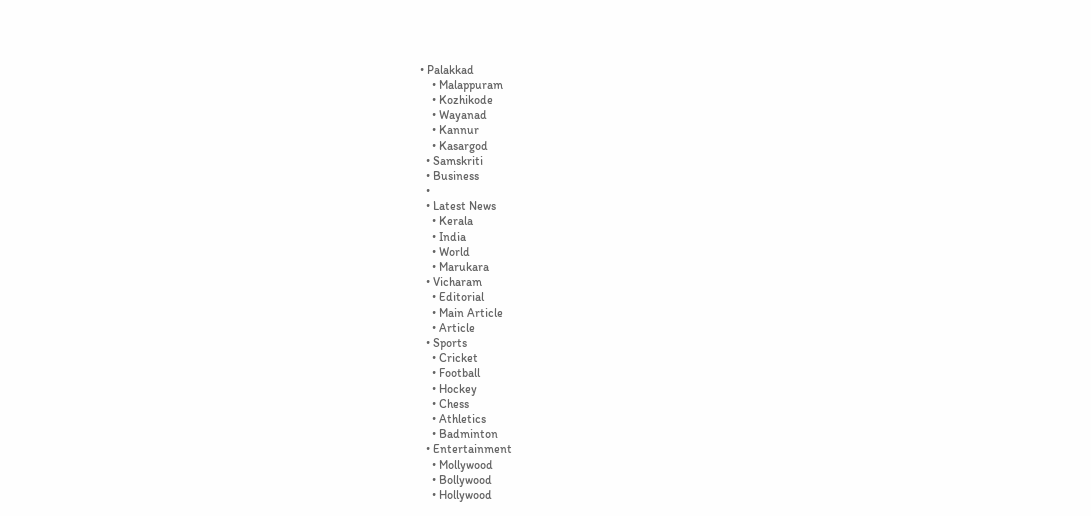• Palakkad
    • Malappuram
    • Kozhikode
    • Wayanad
    • Kannur
    • Kasargod
  • Samskriti
  • Business
  •
  • Latest News
    • Kerala
    • India
    • World
    • Marukara
  • Vicharam
    • Editorial
    • Main Article
    • Article
  • Sports
    • Cricket
    • Football
    • Hockey
    • Chess
    • Athletics
    • Badminton
  • Entertainment
    • Mollywood
    • Bollywood
    • Hollywood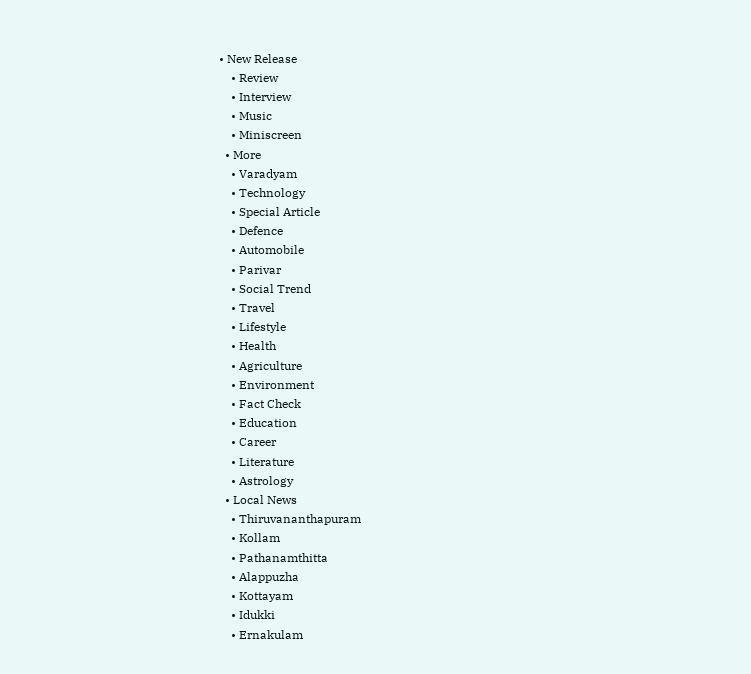• New Release
    • Review
    • Interview
    • Music
    • Miniscreen
  • More
    • Varadyam
    • Technology
    • Special Article
    • Defence
    • Automobile
    • Parivar
    • Social Trend
    • Travel
    • Lifestyle
    • Health
    • Agriculture
    • Environment
    • Fact Check
    • Education
    • Career
    • Literature
    • Astrology
  • Local News
    • Thiruvananthapuram
    • Kollam
    • Pathanamthitta
    • Alappuzha
    • Kottayam
    • Idukki
    • Ernakulam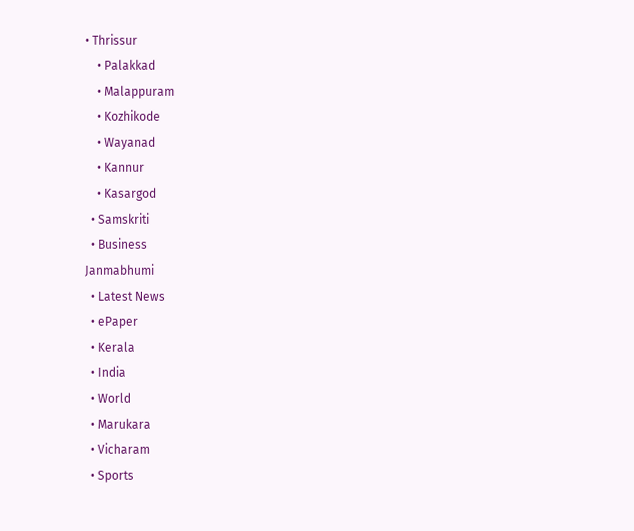• Thrissur
    • Palakkad
    • Malappuram
    • Kozhikode
    • Wayanad
    • Kannur
    • Kasargod
  • Samskriti
  • Business
Janmabhumi
  • Latest News
  • ePaper
  • Kerala
  • India
  • World
  • Marukara
  • Vicharam
  • Sports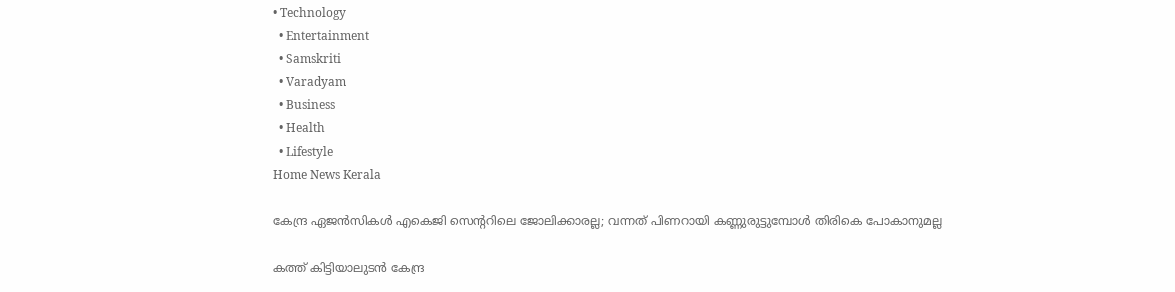• Technology
  • Entertainment
  • Samskriti
  • Varadyam
  • Business
  • Health
  • Lifestyle
Home News Kerala

കേന്ദ്ര ഏജന്‍സികള്‍ എകെജി സെന്ററിലെ ജോലിക്കാരല്ല; വന്നത് പിണറായി കണ്ണുരുട്ടുമ്പോള്‍ തിരികെ പോകാനുമല്ല

കത്ത് കിട്ടിയാലുടൻ കേന്ദ്ര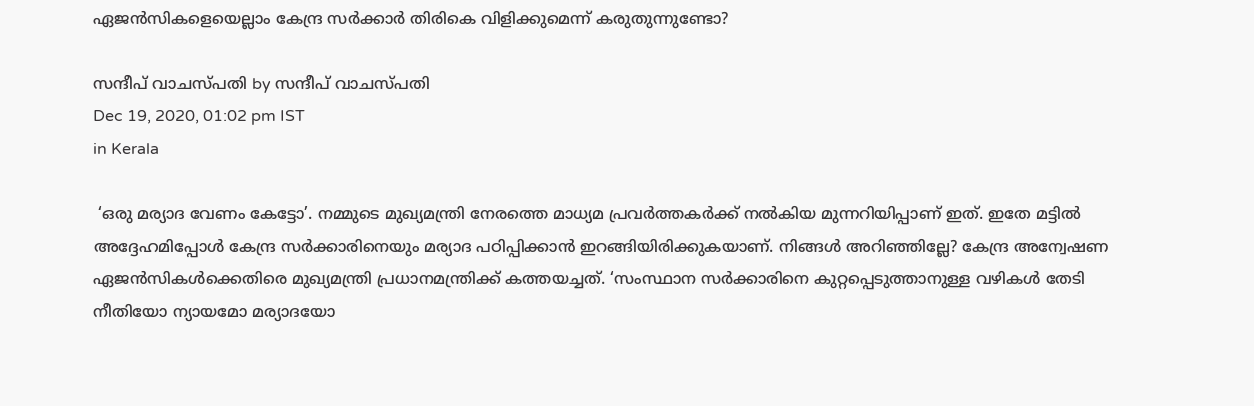ഏജൻസികളെയെല്ലാം കേന്ദ്ര സർക്കാർ തിരികെ വിളിക്കുമെന്ന് കരുതുന്നുണ്ടോ?

സന്ദീപ് വാചസ്പതി by സന്ദീപ് വാചസ്പതി
Dec 19, 2020, 01:02 pm IST
in Kerala

 ‘ഒരു മര്യാദ വേണം കേട്ടോ’. നമ്മുടെ മുഖ്യമന്ത്രി നേരത്തെ മാധ്യമ പ്രവര്‍ത്തകര്‍ക്ക് നല്‍കിയ മുന്നറിയിപ്പാണ് ഇത്. ഇതേ മട്ടില്‍ അദ്ദേഹമിപ്പോള്‍ കേന്ദ്ര സര്‍ക്കാരിനെയും മര്യാദ പഠിപ്പിക്കാന്‍ ഇറങ്ങിയിരിക്കുകയാണ്. നിങ്ങള്‍ അറിഞ്ഞില്ലേ? കേന്ദ്ര അന്വേഷണ ഏജന്‍സികള്‍ക്കെതിരെ മുഖ്യമന്ത്രി പ്രധാനമന്ത്രിക്ക് കത്തയച്ചത്. ‘സംസ്ഥാന സര്‍ക്കാരിനെ കുറ്റപ്പെടുത്താനുള്ള വഴികള്‍ തേടി നീതിയോ ന്യായമോ മര്യാദയോ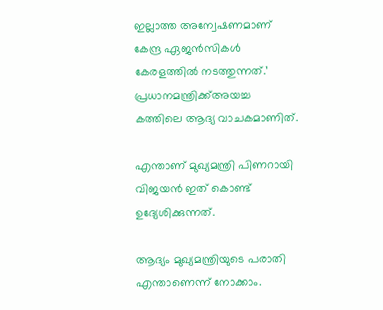ഇല്ലാത്ത അന്വേഷണമാണ് കേന്ദ്ര ഏജന്‍സികള്‍ കേരളത്തില്‍ നടത്തുന്നത്.’ പ്രധാനമന്ത്രിക്ക്അയച്ച കത്തിലെ ആദ്യ വാചകമാണിത്.

എന്താണ് മുഖ്യമന്ത്രി പിണറായി വിജയൻ ഇത് കൊണ്ട് ഉദ്യേശിക്കുന്നത്.

ആദ്യം മുഖ്യമന്ത്രിയുടെ പരാതി എന്താണെന്ന് നോക്കാം.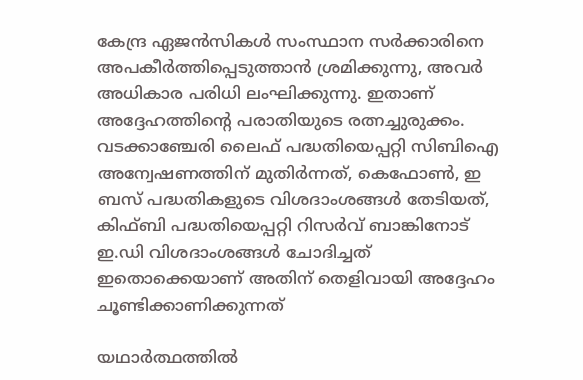കേന്ദ്ര ഏജൻസികൾ സംസ്ഥാന സർക്കാരിനെ അപകീർത്തിപ്പെടുത്താൻ ശ്രമിക്കുന്നു, അവര്‍ അധികാര പരിധി ലംഘിക്കുന്നു. ഇതാണ് അദ്ദേഹത്തിന്റെ പരാതിയുടെ രത്നച്ചുരുക്കം. വടക്കാഞ്ചേരി ലൈഫ് പദ്ധതിയെപ്പറ്റി സിബിഐ അന്വേഷണത്തിന് മുതിർന്നത്, കെഫോൺ, ഇ ബസ് പദ്ധതികളുടെ വിശദാംശങ്ങൾ തേടിയത്, കിഫ്ബി പദ്ധതിയെപ്പറ്റി റിസർവ് ബാങ്കിനോട് ഇ.ഡി വിശദാംശങ്ങൾ ചോദിച്ചത് ഇതൊക്കെയാണ് അതിന് തെളിവായി അദ്ദേഹം ചൂണ്ടിക്കാണിക്കുന്നത്

യഥാർത്ഥത്തിൽ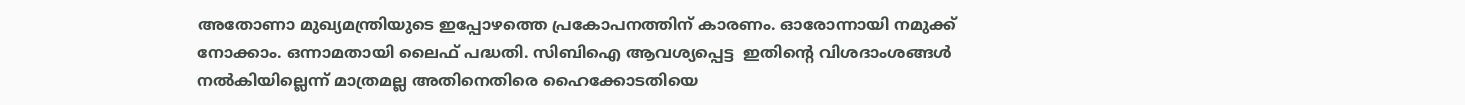അതോണാ മുഖ്യമന്ത്രിയുടെ ഇപ്പോഴത്തെ പ്രകോപനത്തിന് കാരണം. ഓരോന്നായി നമുക്ക് നോക്കാം. ഒന്നാമതായി ലൈഫ് പദ്ധതി. സിബിഐ ആവശ്യപ്പെട്ട  ഇതിന്റെ വിശദാംശങ്ങൾ നൽകിയില്ലെന്ന് മാത്രമല്ല അതിനെതിരെ ഹൈക്കോടതിയെ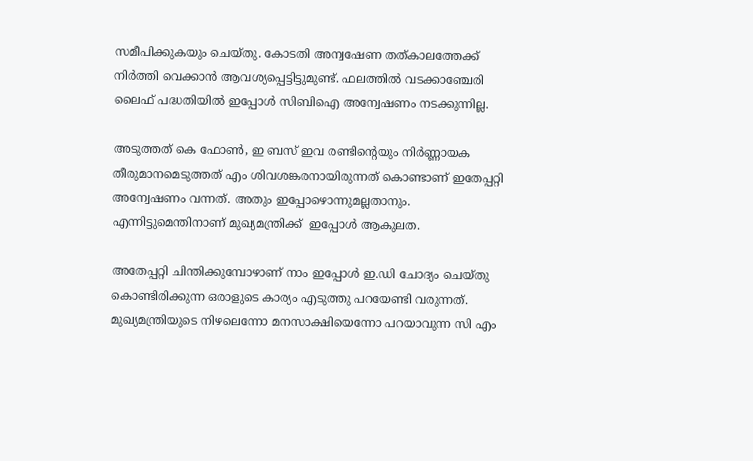സമീപിക്കുകയും ചെയ്തു. കോടതി അന്വഷേണ തത്കാലത്തേക്ക് നിർത്തി വെക്കാൻ ആവശ്യപ്പെട്ടിട്ടുമുണ്ട്. ഫലത്തിൽ വടക്കാഞ്ചേരി ലൈഫ് പദ്ധതിയിൽ ഇപ്പോൾ സിബിഐ അന്വേഷണം നടക്കുന്നില്ല.

അടുത്തത് കെ ഫോൺ, ഇ ബസ് ഇവ രണ്ടിന്റെയും നിർണ്ണായക തീരുമാനമെടുത്തത് എം ശിവശങ്കരനായിരുന്നത് കൊണ്ടാണ് ഇതേപ്പറ്റി അന്വേഷണം വന്നത്. അതും ഇപ്പോഴൊന്നുമല്ലതാനും. എന്നിട്ടുമെന്തിനാണ് മുഖ്യമന്ത്രിക്ക്  ഇപ്പോൾ ആകുലത.

അതേപ്പറ്റി ചിന്തിക്കുമ്പോഴാണ് നാം ഇപ്പോൾ ഇ.ഡി ചോദ്യം ചെയ്തു കൊണ്ടിരിക്കുന്ന ഒരാളുടെ കാര്യം എടുത്തു പറയേണ്ടി വരുന്നത്. മുഖ്യമന്ത്രിയുടെ നിഴലെന്നോ മനസാക്ഷിയെന്നോ പറയാവുന്ന സി എം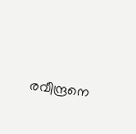രവീന്ദ്രനെ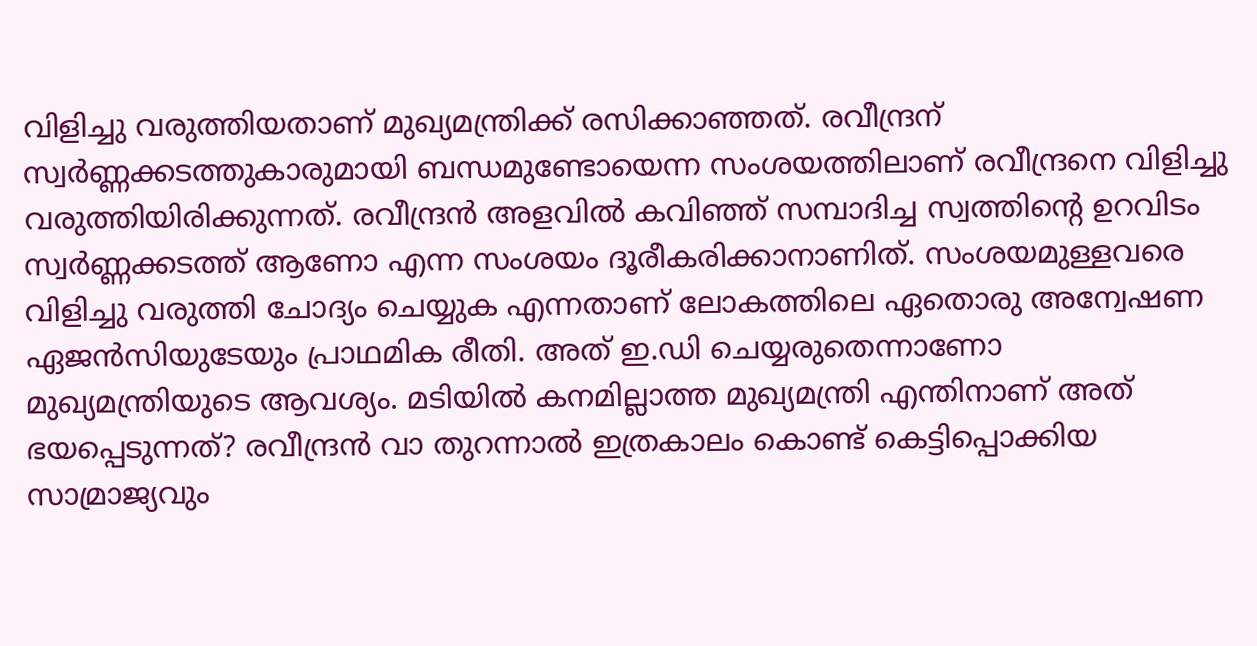വിളിച്ചു വരുത്തിയതാണ് മുഖ്യമന്ത്രിക്ക് രസിക്കാഞ്ഞത്. രവീന്ദ്രന് സ്വർണ്ണക്കടത്തുകാരുമായി ബന്ധമുണ്ടോയെന്ന സംശയത്തിലാണ് രവീന്ദ്രനെ വിളിച്ചു വരുത്തിയിരിക്കുന്നത്. രവീന്ദ്രൻ അളവിൽ കവിഞ്ഞ് സമ്പാദിച്ച സ്വത്തിന്റെ ഉറവിടം സ്വർണ്ണക്കടത്ത് ആണോ എന്ന സംശയം ദൂരീകരിക്കാനാണിത്. സംശയമുള്ളവരെ വിളിച്ചു വരുത്തി ചോദ്യം ചെയ്യുക എന്നതാണ് ലോകത്തിലെ ഏതൊരു അന്വേഷണ ഏജൻസിയുടേയും പ്രാഥമിക രീതി. അത് ഇ.ഡി ചെയ്യരുതെന്നാണോ മുഖ്യമന്ത്രിയുടെ ആവശ്യം. മടിയിൽ കനമില്ലാത്ത മുഖ്യമന്ത്രി എന്തിനാണ് അത് ഭയപ്പെടുന്നത്? രവീന്ദ്രൻ വാ തുറന്നാൽ ഇത്രകാലം കൊണ്ട് കെട്ടിപ്പൊക്കിയ സാമ്രാജ്യവും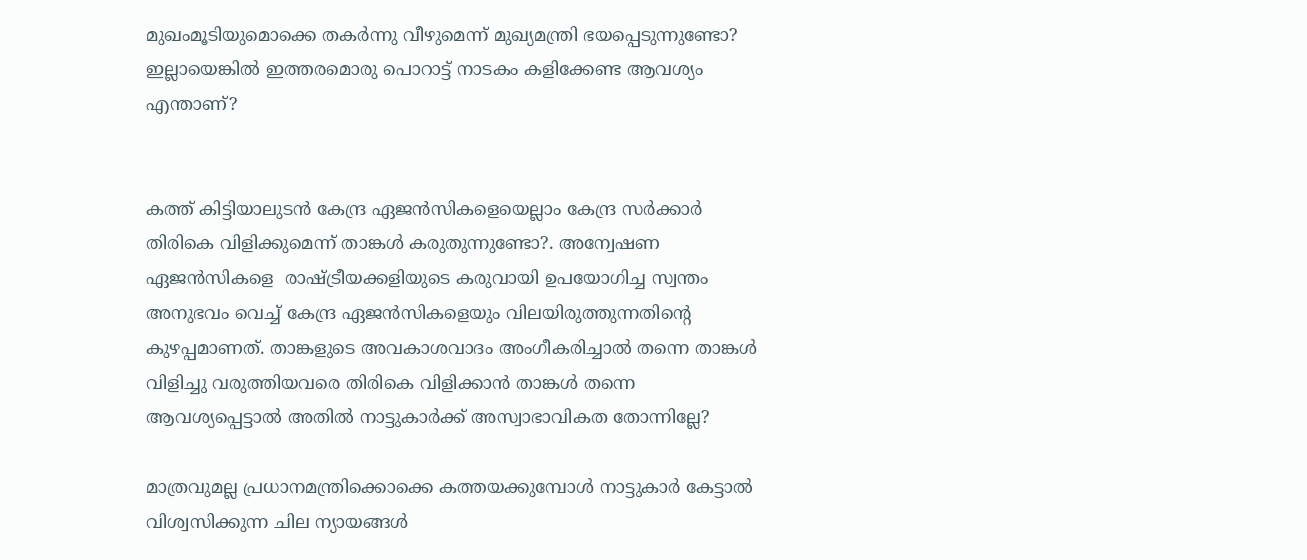മുഖംമൂടിയുമൊക്കെ തകർന്നു വീഴുമെന്ന് മുഖ്യമന്ത്രി ഭയപ്പെടുന്നുണ്ടോ? ഇല്ലായെങ്കിൽ ഇത്തരമൊരു പൊറാട്ട് നാടകം കളിക്കേണ്ട ആവശ്യം എന്താണ്?


കത്ത് കിട്ടിയാലുടൻ കേന്ദ്ര ഏജൻസികളെയെല്ലാം കേന്ദ്ര സർക്കാർ തിരികെ വിളിക്കുമെന്ന് താങ്കൾ കരുതുന്നുണ്ടോ?. അന്വേഷണ ഏജൻസികളെ  രാഷ്‌ട്രീയക്കളിയുടെ കരുവായി ഉപയോഗിച്ച സ്വന്തം അനുഭവം വെച്ച് കേന്ദ്ര ഏജൻസികളെയും വിലയിരുത്തുന്നതിന്റെ കുഴപ്പമാണത്. താങ്കളുടെ അവകാശവാദം അംഗീകരിച്ചാൽ തന്നെ താങ്കൾ വിളിച്ചു വരുത്തിയവരെ തിരികെ വിളിക്കാൻ താങ്കൾ തന്നെ ആവശ്യപ്പെട്ടാൽ അതിൽ നാട്ടുകാർക്ക് അസ്വാഭാവികത തോന്നില്ലേ?

മാത്രവുമല്ല പ്രധാനമന്ത്രിക്കൊക്കെ കത്തയക്കുമ്പോൾ നാട്ടുകാർ കേട്ടാൽ വിശ്വസിക്കുന്ന ചില ന്യായങ്ങൾ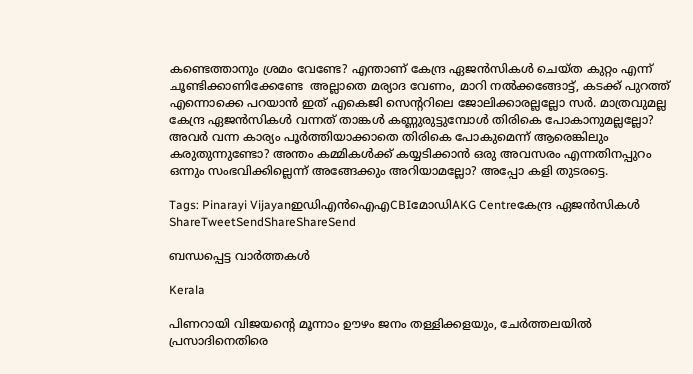കണ്ടെത്താനും ശ്രമം വേണ്ടേ? എന്താണ് കേന്ദ്ര ഏജൻസികൾ ചെയ്ത കുറ്റം എന്ന് ചൂണ്ടിക്കാണിക്കേണ്ടേ  അല്ലാതെ മര്യാദ വേണം, മാറി നൽക്കങ്ങോട്ട്, കടക്ക് പുറത്ത് എന്നൊക്കെ പറയാൻ ഇത് എകെജി സെന്ററിലെ ജോലിക്കാരല്ലല്ലോ സർ. മാത്രവുമല്ല കേന്ദ്ര ഏജൻസികൾ വന്നത് താങ്കൾ കണ്ണുരുട്ടുമ്പോൾ തിരികെ പോകാനുമല്ലല്ലോ? അവർ വന്ന കാര്യം പൂർത്തിയാക്കാതെ തിരികെ പോകുമെന്ന് ആരെങ്കിലും കരുതുന്നുണ്ടോ? അന്തം കമ്മികള്‍ക്ക് കയ്യടിക്കാൻ ഒരു അവസരം എന്നതിനപ്പുറം ഒന്നും സംഭവിക്കില്ലെന്ന് അങ്ങേക്കും അറിയാമല്ലോ? അപ്പോ കളി തുടരട്ടെ.

Tags: Pinarayi Vijayanഇഡിഎൻ‌ഐ‌എCBIമോഡിAKG Centreകേന്ദ്ര ഏജന്‍സികള്‍
ShareTweetSendShareShareSend

ബന്ധപ്പെട്ട വാര്‍ത്തകള്‍

Kerala

പിണറായി വിജയന്റെ മൂന്നാം ഊഴം ജനം തള്ളിക്കളയും, ചേർത്തലയിൽ പ്രസാദിനെതിരെ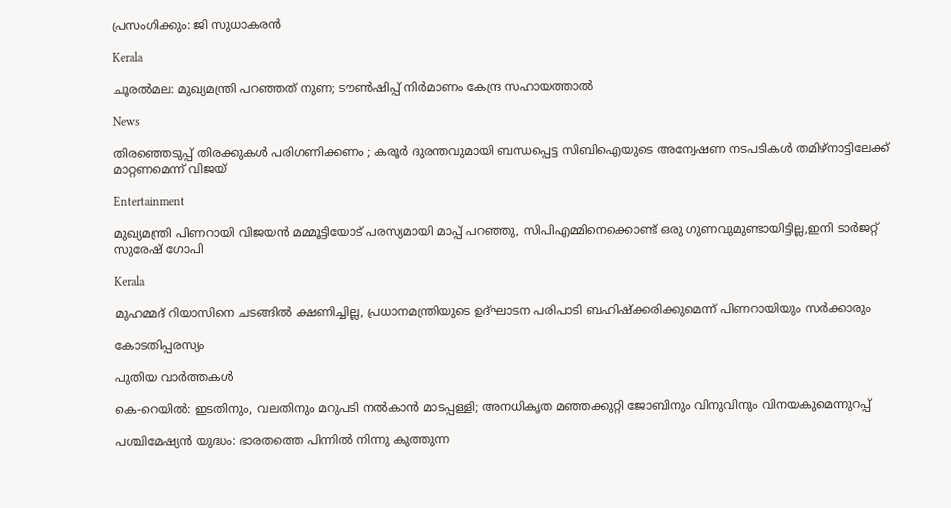പ്രസംഗിക്കും: ജി സുധാകരൻ

Kerala

ചൂരല്‍മല: മുഖ്യമന്ത്രി പറഞ്ഞത് നുണ; ടൗണ്‍ഷിപ്പ് നിര്‍മാണം കേന്ദ്ര സഹായത്താല്‍

News

തിരഞ്ഞെടുപ്പ് തിരക്കുകൾ പരിഗണിക്കണം ; കരൂർ ദുരന്തവുമായി ബന്ധപ്പെട്ട സിബിഐയുടെ അന്വേഷണ നടപടികൾ തമിഴ്നാട്ടിലേക്ക് മാറ്റണമെന്ന് വിജയ്

Entertainment

മുഖ്യമന്ത്രി പിണറായി വിജയൻ മമ്മൂട്ടിയോട് പരസ്യമായി മാപ്പ് പറഞ്ഞു, സിപിഎമ്മിനെക്കൊണ്ട് ഒരു ഗുണവുമുണ്ടായിട്ടില്ല,ഇനി ടാർജറ്റ് സുരേഷ് ഗോപി

Kerala

മുഹമ്മദ് റിയാസിനെ ചടങ്ങിൽ ക്ഷണിച്ചില്ല, പ്രധാനമന്ത്രിയുടെ ഉദ്‌ഘാടന പരിപാടി ബഹിഷ്ക്കരിക്കുമെന്ന് പിണറായിയും സർക്കാരും

കോടതിപ്പരസ്യം

പുതിയ വാര്‍ത്തകള്‍

കെ-റെയില്‍: ഇടതിനും, വലതിനും മറുപടി നല്‍കാന്‍ മാടപ്പള്ളി; അനധികൃത മഞ്ഞക്കുറ്റി ജോബിനും വിനുവിനും വിനയകുമെന്നുറപ്പ്

പശ്ചിമേഷ്യന്‍ യുദ്ധം: ഭാരതത്തെ പിന്നില്‍ നിന്നു കുത്തുന്ന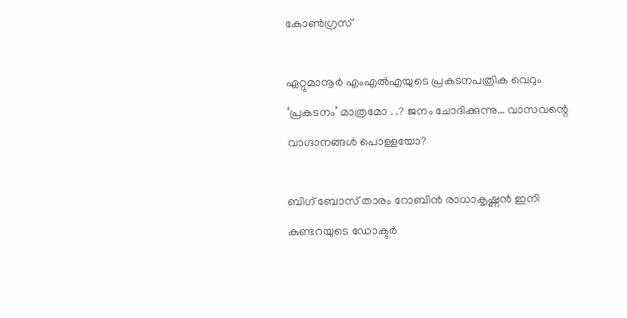കോണ്‍ഗ്രസ്

ഏറ്റുമാനൂര്‍ എംഎല്‍എയുടെ പ്രകടനപത്രിക വെറും ‘പ്രകടനം’ മാത്രമോ . .? ജനം ചോദിക്കുന്നു… വാസവന്റെ വാഗ്ദാനങ്ങള്‍ പൊള്ളയോ?

ബിഗ് ബോസ് താരം റോബിന്‍ രാധാകൃഷ്ണൻ ഇനി കുണ്ടറയുടെ ഡോക്ടര്‍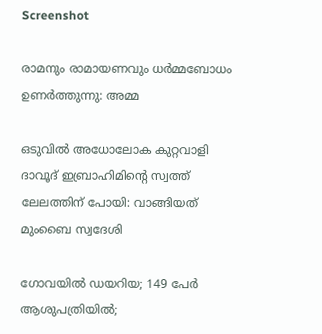Screenshot

രാമനും രാമായണവും ധർമ്മബോധം ഉണർത്തുന്നു: അമ്മ

ഒടുവിൽ അധോലോക കുറ്റവാളി ദാവൂദ് ഇബ്രാഹിമിന്റെ സ്വത്ത് ലേലത്തിന് പോയി: വാങ്ങിയത് മുംബൈ സ്വദേശി

ഗോവയിൽ ഡയറിയ; 149 പേർ ആശുപത്രിയിൽ;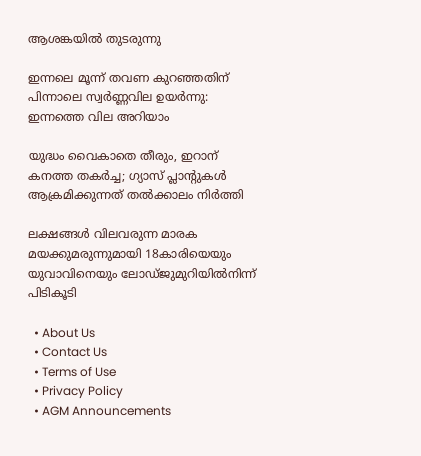ആശങ്കയിൽ തുടരുന്നു

ഇന്നലെ മൂന്ന് തവണ കുറഞ്ഞതിന് പിന്നാലെ സ്വർണ്ണവില ഉയർന്നു: ഇന്നത്തെ വില അറിയാം

യുദ്ധം വൈകാതെ തീരും, ഇറാന് കനത്ത തകർച്ച; ഗ്യാസ് പ്ലാന്റുകൾ ആക്രമിക്കുന്നത് തൽക്കാലം നിർത്തി

ലക്ഷങ്ങൾ വിലവരുന്ന മാരക മയക്കുമരുന്നുമായി 18കാരിയെയും യുവാവിനെയും ലോഡ്ജുമുറിയിൽനിന്ന് പിടികൂടി

  • About Us
  • Contact Us
  • Terms of Use
  • Privacy Policy
  • AGM Announcements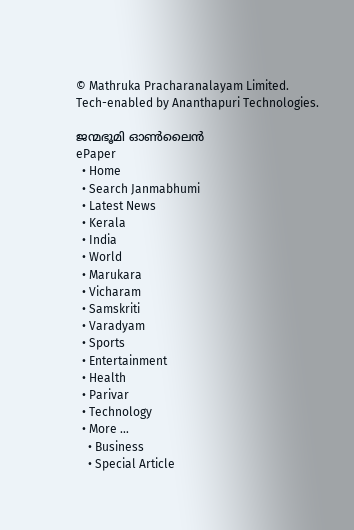© Mathruka Pracharanalayam Limited.
Tech-enabled by Ananthapuri Technologies.

ജന്മഭൂമി ഓണ്‍ലൈന്‍
ePaper
  • Home
  • Search Janmabhumi
  • Latest News
  • Kerala
  • India
  • World
  • Marukara
  • Vicharam
  • Samskriti
  • Varadyam
  • Sports
  • Entertainment
  • Health
  • Parivar
  • Technology
  • More …
    • Business
    • Special Article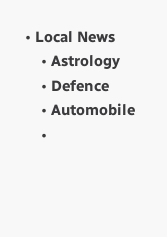• Local News
    • Astrology
    • Defence
    • Automobile
    •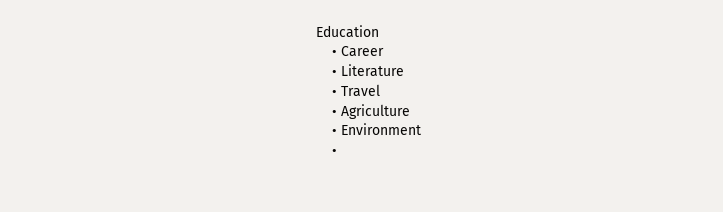Education
    • Career
    • Literature
    • Travel
    • Agriculture
    • Environment
    •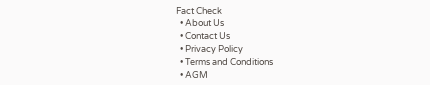Fact Check
  • About Us
  • Contact Us
  • Privacy Policy
  • Terms and Conditions
  • AGM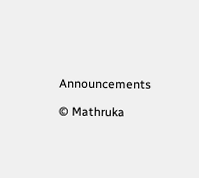Announcements

© Mathruka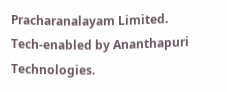Pracharanalayam Limited.
Tech-enabled by Ananthapuri Technologies.